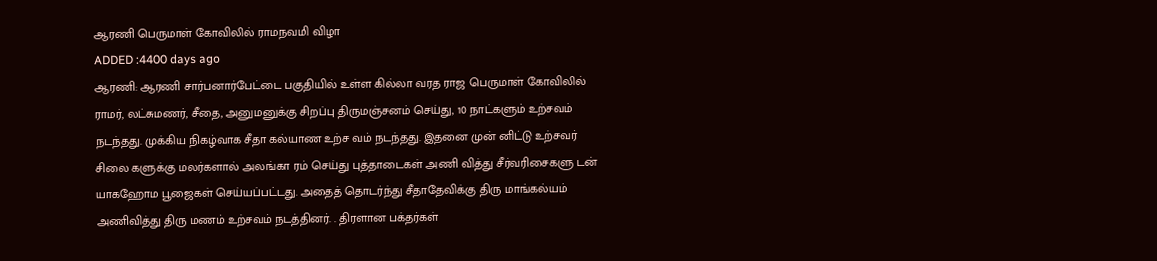ஆரணி பெருமாள் கோவிலில் ராமநவமி விழா
ADDED :4400 days ago
ஆரணி: ஆரணி சார்பனார்பேட்டை பகுதியில் உள்ள கில்லா வரத ராஜ பெருமாள் கோவிலில் ராமர், லட்சுமணர், சீதை, அனுமனுக்கு சிறப்பு திருமஞ்சனம் செய்து, 10 நாட்களும் உற்சவம் நடந்தது. முக்கிய நிகழ்வாக சீதா கல்யாண உற்ச வம் நடந்தது. இதனை முன் னிட்டு உற்சவர் சிலை களுக்கு மலர்களால் அலங்கா ரம் செய்து புத்தாடைகள் அணி வித்து சீர்வரிசைகளு டன் யாகஹோம பூஜைகள் செய்யப்பட்டது. அதைத் தொடர்ந்து சீதாதேவிக்கு திரு மாங்கல்யம் அணிவித்து திரு மணம் உற்சவம் நடத்தினர். . திரளான பக்தர்கள்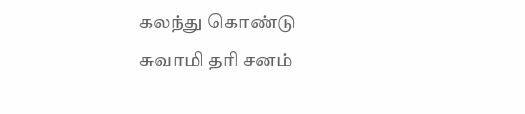கலந்து கொண்டு சுவாமி தரி சனம்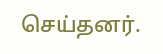செய்தனர்.